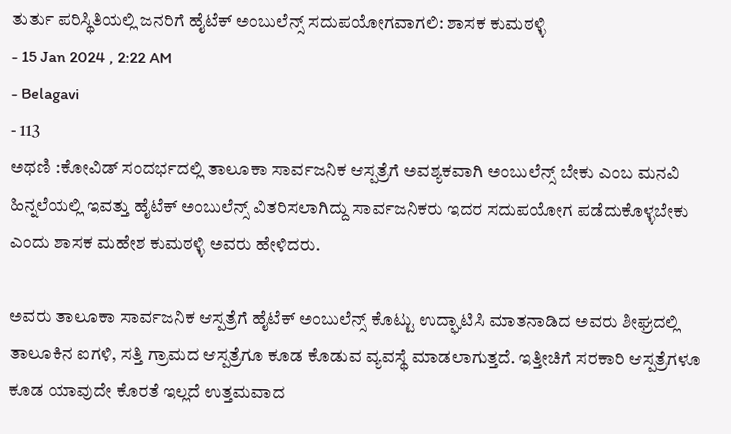ತುರ್ತು ಪರಿಸ್ಥಿತಿಯಲ್ಲಿ ಜನರಿಗೆ ಹೈಟೆಕ್ ಅಂಬುಲೆನ್ಸ್ ಸದುಪಯೋಗವಾಗಲಿ: ಶಾಸಕ ಕುಮಠಳ್ಳಿ
- 15 Jan 2024 , 2:22 AM
- Belagavi
- 113
ಅಥಣಿ :ಕೋವಿಡ್ ಸಂದರ್ಭದಲ್ಲಿ ತಾಲೂಕಾ ಸಾರ್ವಜನಿಕ ಆಸ್ಪತ್ರೆಗೆ ಅವಶ್ಯಕವಾಗಿ ಅಂಬುಲೆನ್ಸ್ ಬೇಕು ಎಂಬ ಮನವಿ ಹಿನ್ನಲೆಯಲ್ಲಿ ಇವತ್ತು ಹೈಟೆಕ್ ಅಂಬುಲೆನ್ಸ್ ವಿತರಿಸಲಾಗಿದ್ದು ಸಾರ್ವಜನಿಕರು ಇದರ ಸದುಪಯೋಗ ಪಡೆದುಕೊಳ್ಳಬೇಕು ಎಂದು ಶಾಸಕ ಮಹೇಶ ಕುಮಠಳ್ಳಿ ಅವರು ಹೇಳಿದರು.

ಅವರು ತಾಲೂಕಾ ಸಾರ್ವಜನಿಕ ಆಸ್ಪತ್ರೆಗೆ ಹೈಟೆಕ್ ಅಂಬುಲೆನ್ಸ್ ಕೊಟ್ಟು ಉದ್ಘಾಟಿಸಿ ಮಾತನಾಡಿದ ಅವರು ಶೀಘ್ರದಲ್ಲಿ ತಾಲೂಕಿನ ಐಗಳಿ, ಸತ್ತಿ ಗ್ರಾಮದ ಆಸ್ಪತ್ರೆಗೂ ಕೂಡ ಕೊಡುವ ವ್ಯವಸ್ಥೆ ಮಾಡಲಾಗುತ್ತದೆ. ಇತ್ತೀಚಿಗೆ ಸರಕಾರಿ ಆಸ್ಪತ್ರೆಗಳೂ ಕೂಡ ಯಾವುದೇ ಕೊರತೆ ಇಲ್ಲದೆ ಉತ್ತಮವಾದ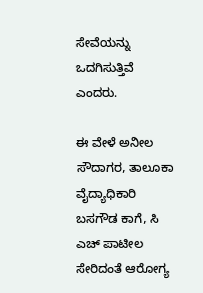ಸೇವೆಯನ್ನು ಒದಗಿಸುತ್ತಿವೆ ಎಂದರು.

ಈ ವೇಳೆ ಅನೀಲ ಸೌದಾಗರ, ತಾಲೂಕಾ ವೈದ್ಯಾಧಿಕಾರಿ ಬಸಗೌಡ ಕಾಗೆ, ಸಿ ಎಚ್ ಪಾಟೀಲ ಸೇರಿದಂತೆ ಆರೋಗ್ಯ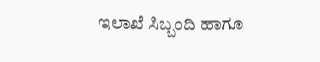ಇಲಾಖೆ ಸಿಬ್ಬಂದಿ ಹಾಗೂ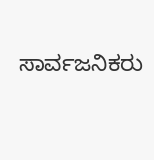ಸಾರ್ವಜನಿಕರು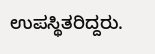ಉಪಸ್ಥಿತರಿದ್ದರು.